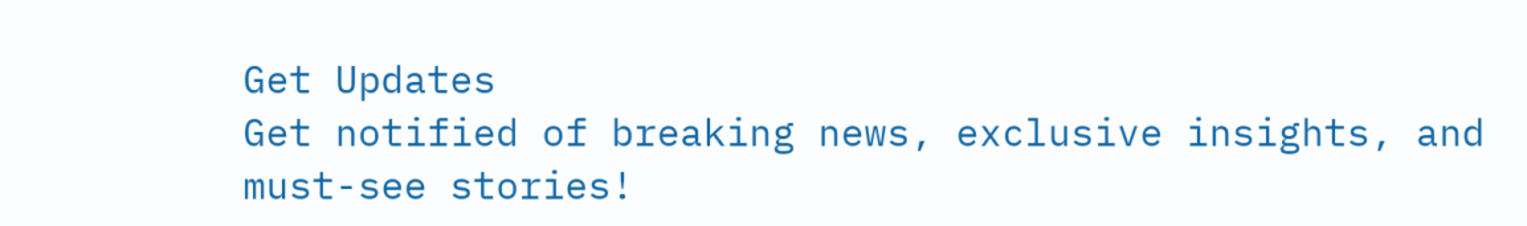Get Updates
Get notified of breaking news, exclusive insights, and must-see stories!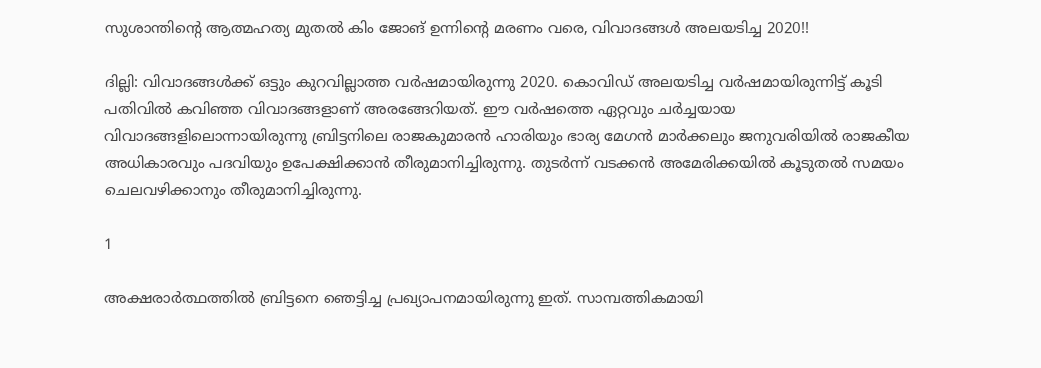സുശാന്തിന്റെ ആത്മഹത്യ മുതല്‍ കിം ജോങ് ഉന്നിന്റെ മരണം വരെ, വിവാദങ്ങള്‍ അലയടിച്ച 2020!!

ദില്ലി: വിവാദങ്ങള്‍ക്ക് ഒട്ടും കുറവില്ലാത്ത വര്‍ഷമായിരുന്നു 2020. കൊവിഡ് അലയടിച്ച വര്‍ഷമായിരുന്നിട്ട് കൂടി പതിവില്‍ കവിഞ്ഞ വിവാദങ്ങളാണ് അരങ്ങേറിയത്. ഈ വര്‍ഷത്തെ ഏറ്റവും ചര്‍ച്ചയായ വിവാദങ്ങളിലൊന്നായിരുന്നു ബ്രിട്ടനിലെ രാജകുമാരന്‍ ഹാരിയും ഭാര്യ മേഗന്‍ മാര്‍ക്കലും ജനുവരിയില്‍ രാജകീയ അധികാരവും പദവിയും ഉപേക്ഷിക്കാന്‍ തീരുമാനിച്ചിരുന്നു. തുടര്‍ന്ന് വടക്കന്‍ അമേരിക്കയില്‍ കൂടുതല്‍ സമയം ചെലവഴിക്കാനും തീരുമാനിച്ചിരുന്നു.

1

അക്ഷരാര്‍ത്ഥത്തില്‍ ബ്രിട്ടനെ ഞെട്ടിച്ച പ്രഖ്യാപനമായിരുന്നു ഇത്. സാമ്പത്തികമായി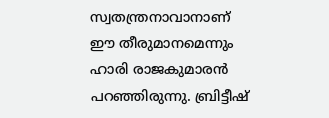സ്വതന്ത്രനാവാനാണ് ഈ തീരുമാനമെന്നും ഹാരി രാജകുമാരന്‍ പറഞ്ഞിരുന്നു. ബ്രിട്ടീഷ്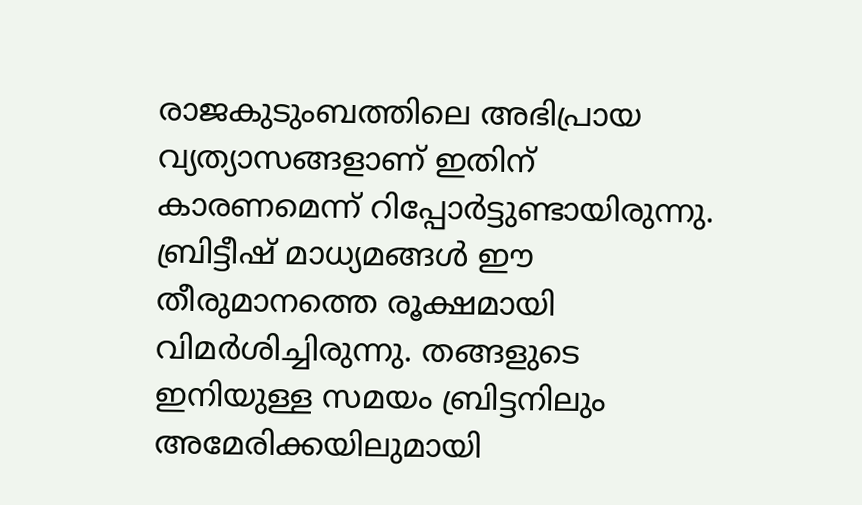രാജകുടുംബത്തിലെ അഭിപ്രായ വ്യത്യാസങ്ങളാണ് ഇതിന് കാരണമെന്ന് റിപ്പോര്‍ട്ടുണ്ടായിരുന്നു. ബ്രിട്ടീഷ് മാധ്യമങ്ങള്‍ ഈ തീരുമാനത്തെ രൂക്ഷമായി വിമര്‍ശിച്ചിരുന്നു. തങ്ങളുടെ ഇനിയുള്ള സമയം ബ്രിട്ടനിലും അമേരിക്കയിലുമായി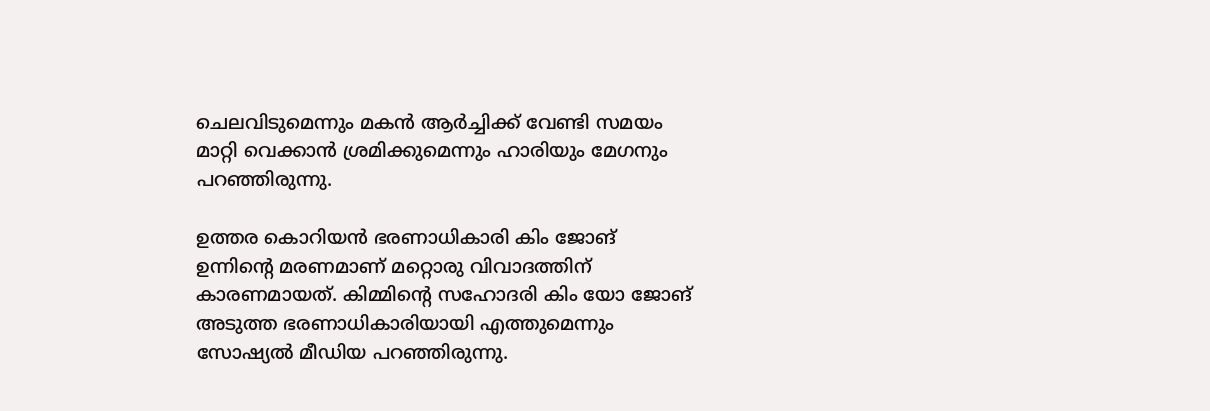ചെലവിടുമെന്നും മകന്‍ ആര്‍ച്ചിക്ക് വേണ്ടി സമയം മാറ്റി വെക്കാന്‍ ശ്രമിക്കുമെന്നും ഹാരിയും മേഗനും പറഞ്ഞിരുന്നു.

ഉത്തര കൊറിയന്‍ ഭരണാധികാരി കിം ജോങ് ഉന്നിന്റെ മരണമാണ് മറ്റൊരു വിവാദത്തിന് കാരണമായത്. കിമ്മിന്റെ സഹോദരി കിം യോ ജോങ് അടുത്ത ഭരണാധികാരിയായി എത്തുമെന്നും സോഷ്യല്‍ മീഡിയ പറഞ്ഞിരുന്നു.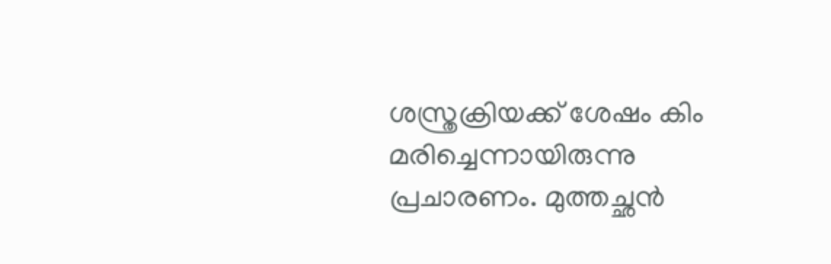ശസ്ത്രക്രിയക്ക് ശേഷം കിം മരിച്ചെന്നായിരുന്നു പ്രചാരണം. മുത്തച്ഛന്‍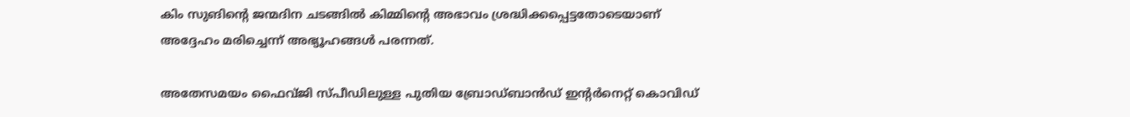കിം സുങിന്റെ ജന്മദിന ചടങ്ങില്‍ കിമ്മിന്റെ അഭാവം ശ്രദ്ധിക്കപ്പെട്ടതോടെയാണ് അദ്ദേഹം മരിച്ചെന്ന് അഭ്യൂഹങ്ങള്‍ പരന്നത്.

അതേസമയം ഫൈവ്ജി സ്പീഡിലുള്ള പുതിയ ബ്രോഡ്ബാന്‍ഡ് ഇന്റര്‍നെറ്റ് കൊവിഡ്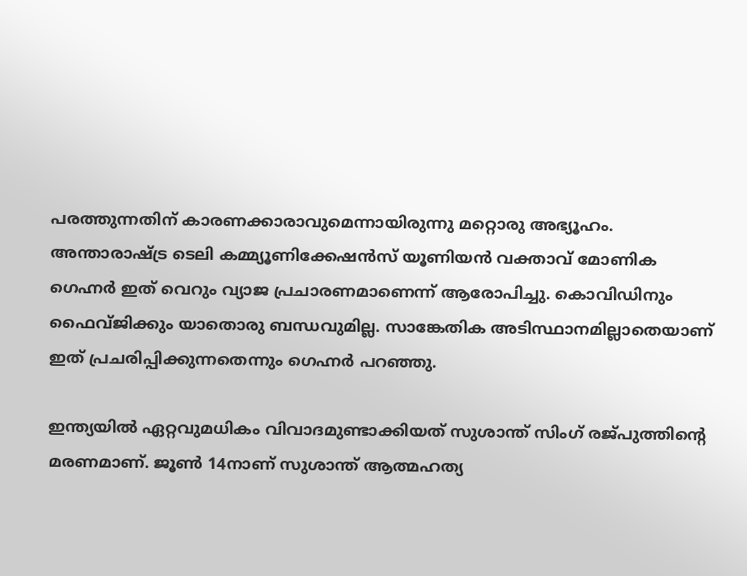പരത്തുന്നതിന് കാരണക്കാരാവുമെന്നായിരുന്നു മറ്റൊരു അഭ്യൂഹം. അന്താരാഷ്ട്ര ടെലി കമ്മ്യൂണിക്കേഷന്‍സ് യൂണിയന്‍ വക്താവ് മോണിക ഗെഹ്നര്‍ ഇത് വെറും വ്യാജ പ്രചാരണമാണെന്ന് ആരോപിച്ചു. കൊവിഡിനും ഫൈവ്ജിക്കും യാതൊരു ബന്ധവുമില്ല. സാങ്കേതിക അടിസ്ഥാനമില്ലാതെയാണ് ഇത് പ്രചരിപ്പിക്കുന്നതെന്നും ഗെഹ്നര്‍ പറഞ്ഞു.

ഇന്ത്യയില്‍ ഏറ്റവുമധികം വിവാദമുണ്ടാക്കിയത് സുശാന്ത് സിംഗ് രജ്പുത്തിന്റെ മരണമാണ്. ജൂണ്‍ 14നാണ് സുശാന്ത് ആത്മഹത്യ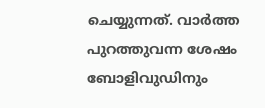ചെയ്യുന്നത്. വാര്‍ത്ത പുറത്തുവന്ന ശേഷം ബോളിവുഡിനും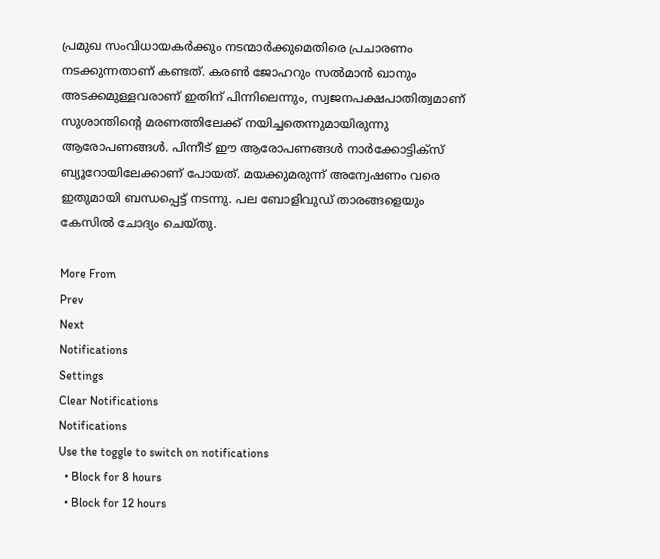പ്രമുഖ സംവിധായകര്‍ക്കും നടന്മാര്‍ക്കുമെതിരെ പ്രചാരണം നടക്കുന്നതാണ് കണ്ടത്. കരണ്‍ ജോഹറും സല്‍മാന്‍ ഖാനും അടക്കമുള്ളവരാണ് ഇതിന് പിന്നിലെന്നും, സ്വജനപക്ഷപാതിത്വമാണ് സുശാന്തിന്റെ മരണത്തിലേക്ക് നയിച്ചതെന്നുമായിരുന്നു ആരോപണങ്ങള്‍. പിന്നീട് ഈ ആരോപണങ്ങള്‍ നാര്‍ക്കോട്ടിക്‌സ് ബ്യൂറോയിലേക്കാണ് പോയത്. മയക്കുമരുന്ന് അന്വേഷണം വരെ ഇതുമായി ബന്ധപ്പെട്ട് നടന്നു. പല ബോളിവുഡ് താരങ്ങളെയും കേസില്‍ ചോദ്യം ചെയ്തു.

More From
Prev
Next
Notifications
Settings
Clear Notifications
Notifications
Use the toggle to switch on notifications
  • Block for 8 hours
  • Block for 12 hours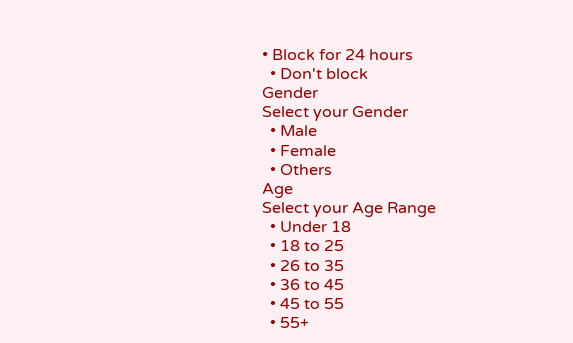• Block for 24 hours
  • Don't block
Gender
Select your Gender
  • Male
  • Female
  • Others
Age
Select your Age Range
  • Under 18
  • 18 to 25
  • 26 to 35
  • 36 to 45
  • 45 to 55
  • 55+